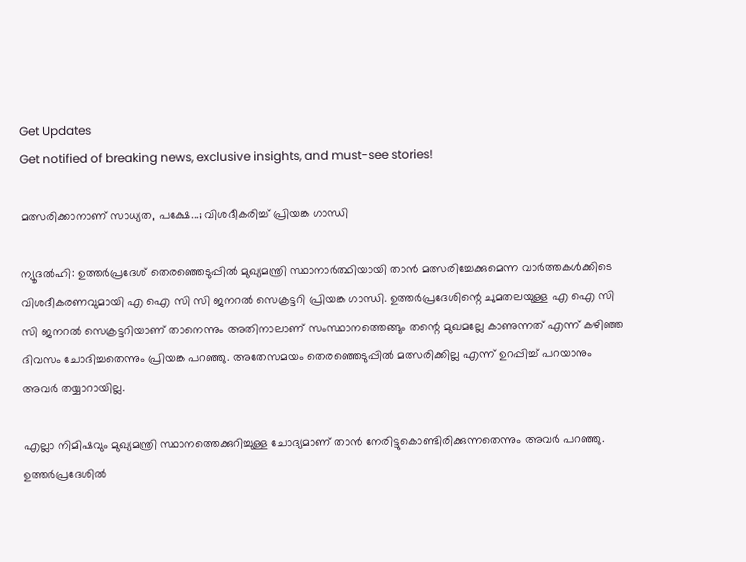Get Updates
Get notified of breaking news, exclusive insights, and must-see stories!

മത്സരിക്കാനാണ് സാധ്യത, പക്ഷേ...; വിശദീകരിച്ച് പ്രിയങ്ക ഗാന്ധി

ന്യൂദല്‍ഹി: ഉത്തര്‍പ്രദേശ് തെരഞ്ഞെടുപ്പില്‍ മുഖ്യമന്ത്രി സ്ഥാനാര്‍ത്ഥിയായി താന്‍ മത്സരിച്ചേക്കുമെന്ന വാര്‍ത്തകള്‍ക്കിടെ വിശദീകരണവുമായി എ ഐ സി സി ജനറല്‍ സെക്രട്ടറി പ്രിയങ്ക ഗാന്ധി. ഉത്തര്‍പ്രദേശിന്റെ ചുമതലയുള്ള എ ഐ സി സി ജനറല്‍ സെക്രട്ടറിയാണ് താനെന്നും അതിനാലാണ് സംസ്ഥാനത്തെങ്ങും തന്റെ മുഖമല്ലേ കാണുന്നത് എന്ന് കഴിഞ്ഞ ദിവസം ചോദിച്ചതെന്നും പ്രിയങ്ക പറഞ്ഞു. അതേസമയം തെരഞ്ഞെടുപ്പില്‍ മത്സരിക്കില്ല എന്ന് ഉറപ്പിച്ച് പറയാനും അവര്‍ തയ്യാറായില്ല.

എല്ലാ നിമിഷവും മുഖ്യമന്ത്രി സ്ഥാനത്തെക്കുറിച്ചുള്ള ചോദ്യമാണ് താന്‍ നേരിട്ടുകൊണ്ടിരിക്കുന്നതെന്നും അവര്‍ പറഞ്ഞു. ഉത്തര്‍പ്രദേശില്‍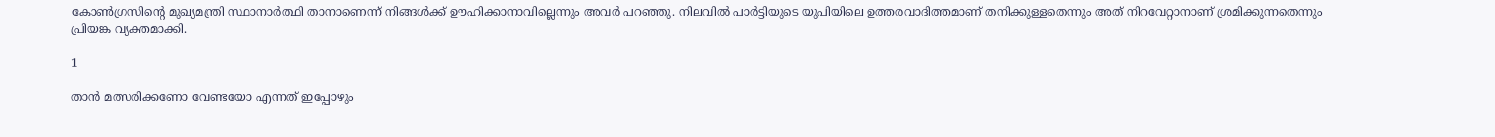കോണ്‍ഗ്രസിന്റെ മുഖ്യമന്ത്രി സ്ഥാനാര്‍ത്ഥി താനാണെന്ന് നിങ്ങള്‍ക്ക് ഊഹിക്കാനാവില്ലെന്നും അവര്‍ പറഞ്ഞു. നിലവില്‍ പാര്‍ട്ടിയുടെ യുപിയിലെ ഉത്തരവാദിത്തമാണ് തനിക്കുള്ളതെന്നും അത് നിറവേറ്റാനാണ് ശ്രമിക്കുന്നതെന്നും പ്രിയങ്ക വ്യക്തമാക്കി.

1

താന്‍ മത്സരിക്കണോ വേണ്ടയോ എന്നത് ഇപ്പോഴും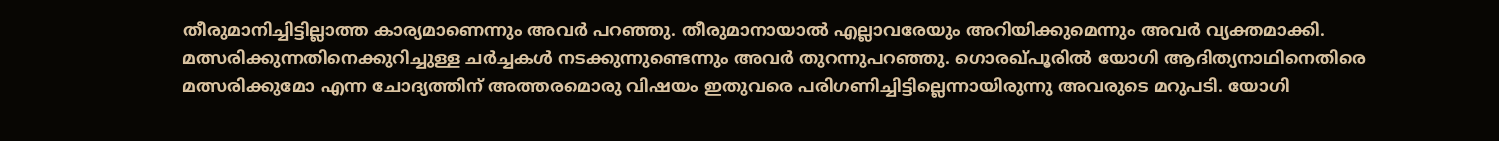തീരുമാനിച്ചിട്ടില്ലാത്ത കാര്യമാണെന്നും അവര്‍ പറഞ്ഞു. തീരുമാനായാല്‍ എല്ലാവരേയും അറിയിക്കുമെന്നും അവര്‍ വ്യക്തമാക്കി. മത്സരിക്കുന്നതിനെക്കുറിച്ചുള്ള ചര്‍ച്ചകള്‍ നടക്കുന്നുണ്ടെന്നും അവര്‍ തുറന്നുപറഞ്ഞു. ഗൊരഖ്പൂരില്‍ യോഗി ആദിത്യനാഥിനെതിരെ മത്സരിക്കുമോ എന്ന ചോദ്യത്തിന് അത്തരമൊരു വിഷയം ഇതുവരെ പരിഗണിച്ചിട്ടില്ലെന്നായിരുന്നു അവരുടെ മറുപടി. യോഗി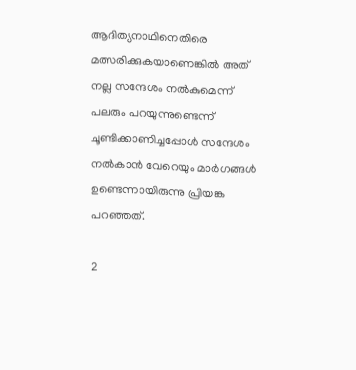ആദിത്യനാഥിനെതിരെ മത്സരിക്കുകയാണെങ്കില്‍ അത് നല്ല സന്ദേശം നല്‍കുമെന്ന് പലരും പറയുന്നുണ്ടെന്ന് ചൂണ്ടിക്കാണിച്ചപ്പോള്‍ സന്ദേശം നല്‍കാന്‍ വേറെയും മാര്‍ഗങ്ങള്‍ ഉണ്ടെന്നായിരുന്നു പ്രിയങ്ക പറഞ്ഞത്.

2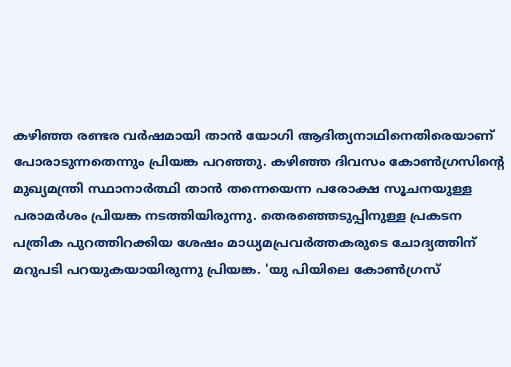കഴിഞ്ഞ രണ്ടര വര്‍ഷമായി താന്‍ യോഗി ആദിത്യനാഥിനെതിരെയാണ് പോരാടുന്നതെന്നും പ്രിയങ്ക പറഞ്ഞു. കഴിഞ്ഞ ദിവസം കോണ്‍ഗ്രസിന്റെ മുഖ്യമന്ത്രി സ്ഥാനാര്‍ത്ഥി താന്‍ തന്നെയെന്ന പരോക്ഷ സൂചനയുള്ള പരാമര്‍ശം പ്രിയങ്ക നടത്തിയിരുന്നു. തെരഞ്ഞെടുപ്പിനുള്ള പ്രകടന പത്രിക പുറത്തിറക്കിയ ശേഷം മാധ്യമപ്രവര്‍ത്തകരുടെ ചോദ്യത്തിന് മറുപടി പറയുകയായിരുന്നു പ്രിയങ്ക. 'യു പിയിലെ കോണ്‍ഗ്രസ്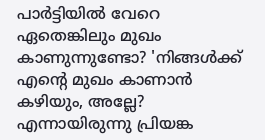പാര്‍ട്ടിയില്‍ വേറെ ഏതെങ്കിലും മുഖം കാണുന്നുണ്ടോ? 'നിങ്ങള്‍ക്ക് എന്റെ മുഖം കാണാന്‍ കഴിയും, അല്ലേ? എന്നായിരുന്നു പ്രിയങ്ക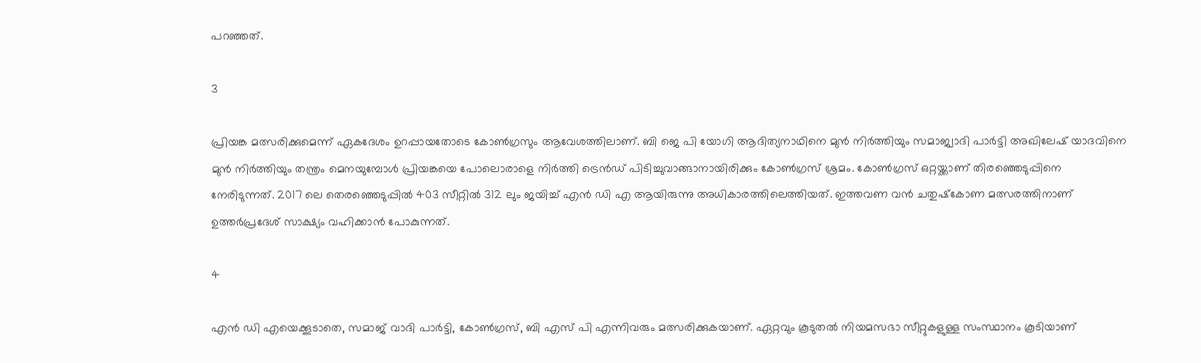പറഞ്ഞത്.

3

പ്രിയങ്ക മത്സരിക്കുമെന്ന് ഏകദേശം ഉറപ്പായതോടെ കോണ്‍ഗ്രസും ആവേശത്തിലാണ്. ബി ജെ പി യോഗി ആദിത്യനാഥിനെ മുന്‍ നിര്‍ത്തിയും സമാജ്വാദി പാര്‍ട്ടി അഖിലേഷ് യാദവിനെ മുന്‍ നിര്‍ത്തിയും തന്ത്രം മെനയുമ്പോള്‍ പ്രിയങ്കയെ പോലൊരാളെ നിര്‍ത്തി ട്രെന്‍ഡ് പിടിച്ചുവാങ്ങാനായിരിക്കും കോണ്‍ഗ്രസ് ശ്രമം. കോണ്‍ഗ്രസ് ഒറ്റയ്ക്കാണ് തിരഞ്ഞെടുപ്പിനെ നേരിടുന്നത്. 2017 ലെ തെരഞ്ഞെടുപ്പില്‍ 403 സീറ്റില്‍ 312 ലും ജയിച്ച് എന്‍ ഡി എ ആയിരുന്നു അധികാരത്തിലെത്തിയത്. ഇത്തവണ വന്‍ ചതുഷ്‌കോണ മത്സരത്തിനാണ് ഉത്തര്‍പ്രദേശ് സാക്ഷ്യം വഹിക്കാന്‍ പോകുന്നത്.

4

എന്‍ ഡി എയെക്കൂടാതെ, സമാജ് വാദി പാര്‍ട്ടി, കോണ്‍ഗ്രസ്, ബി എസ് പി എന്നിവരും മത്സരിക്കുകയാണ്. ഏറ്റവും കൂടുതല്‍ നിയമസഭാ സീറ്റുകളുള്ള സംസ്ഥാനം കൂടിയാണ്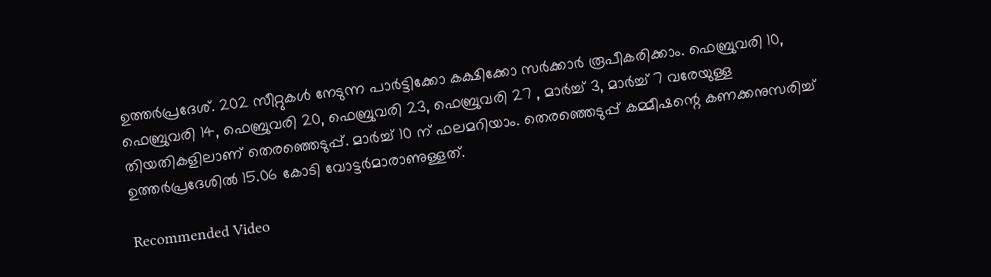ഉത്തര്‍പ്രദേശ്. 202 സീറ്റുകള്‍ നേടുന്ന പാര്‍ട്ടിക്കോ കക്ഷിക്കോ സര്‍ക്കാര്‍ രൂപീകരിക്കാം. ഫെബ്രുവരി 10, ഫെബ്രുവരി 14, ഫെബ്രുവരി 20, ഫെബ്രുവരി 23, ഫെബ്രുവരി 27 , മാര്‍ച്ച് 3, മാര്‍ച്ച് 7 വരേയുള്ള തിയതികളിലാണ് തെരഞ്ഞെടുപ്പ്. മാര്‍ച്ച് 10 ന് ഫലമറിയാം. തെരഞ്ഞെടുപ്പ് കമ്മീഷന്റെ കണക്കനുസരിച്ച് ഉത്തര്‍പ്രദേശില്‍ 15.06 കോടി വോട്ടര്‍മാരാണുള്ളത്.

Recommended Video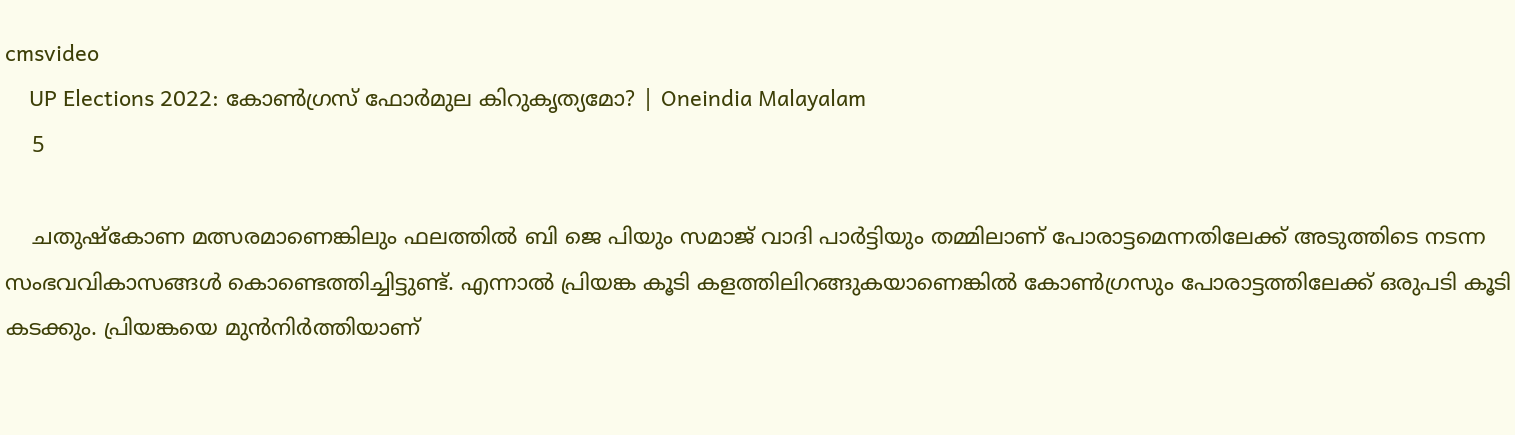cmsvideo
    UP Elections 2022: കോണ്‍ഗ്രസ് ഫോര്‍മുല കിറുകൃത്യമോ? | Oneindia Malayalam
    5

    ചതുഷ്‌കോണ മത്സരമാണെങ്കിലും ഫലത്തില്‍ ബി ജെ പിയും സമാജ് വാദി പാര്‍ട്ടിയും തമ്മിലാണ് പോരാട്ടമെന്നതിലേക്ക് അടുത്തിടെ നടന്ന സംഭവവികാസങ്ങള്‍ കൊണ്ടെത്തിച്ചിട്ടുണ്ട്. എന്നാല്‍ പ്രിയങ്ക കൂടി കളത്തിലിറങ്ങുകയാണെങ്കില്‍ കോണ്‍ഗ്രസും പോരാട്ടത്തിലേക്ക് ഒരുപടി കൂടി കടക്കും. പ്രിയങ്കയെ മുന്‍നിര്‍ത്തിയാണ്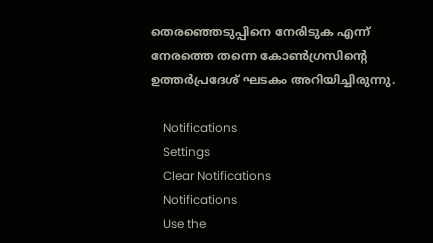തെരഞ്ഞെടുപ്പിനെ നേരിടുക എന്ന് നേരത്തെ തന്നെ കോണ്‍ഗ്രസിന്റെ ഉത്തര്‍പ്രദേശ് ഘടകം അറിയിച്ചിരുന്നു.

    Notifications
    Settings
    Clear Notifications
    Notifications
    Use the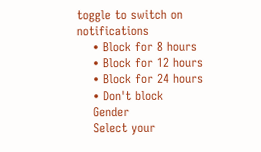toggle to switch on notifications
    • Block for 8 hours
    • Block for 12 hours
    • Block for 24 hours
    • Don't block
    Gender
    Select your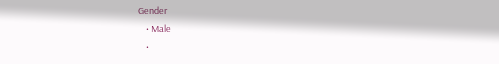Gender
    • Male
    •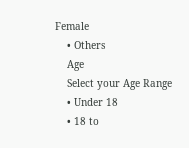Female
    • Others
    Age
    Select your Age Range
    • Under 18
    • 18 to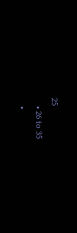25
    • 26 to 35
    •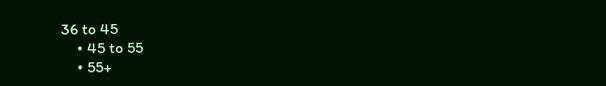36 to 45
    • 45 to 55
    • 55+